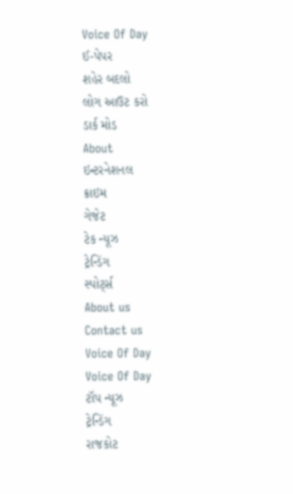Voice Of Day
ઈ-પેપર
શહેર બદલો
લોગ આઉટ કરો
ડાર્ક મોડ
About
ઇન્ટરનેશનલ
ક્રાઇમ
ગેજેટ
ટેક ન્યૂઝ
ટ્રેન્ડિંગ
સ્પોર્ટ્સ
About us
Contact us
Voice Of Day
Voice Of Day
ટૉપ ન્યૂઝ
ટ્રેન્ડિંગ
રાજકોટ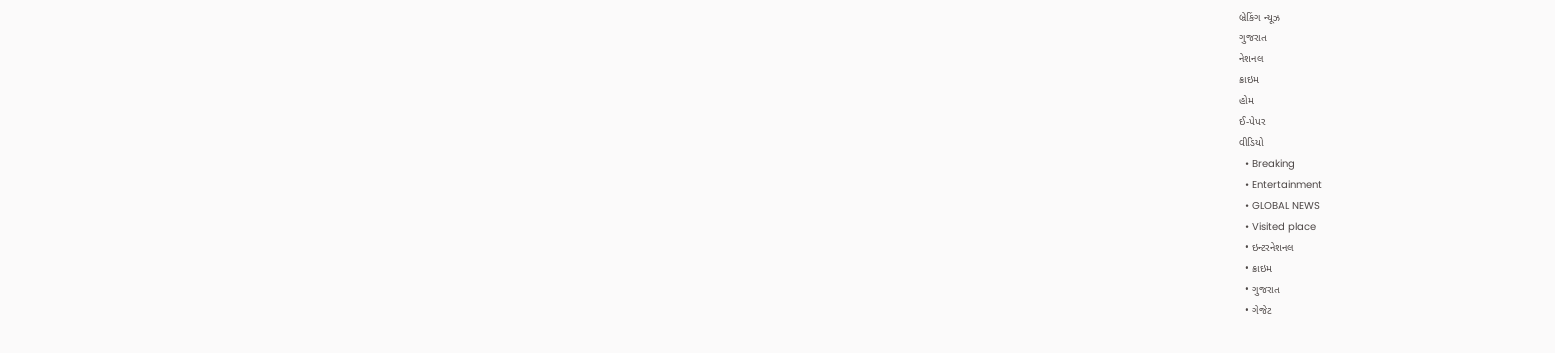બ્રેકિંગ ન્યૂઝ
ગુજરાત
નેશનલ
ક્રાઇમ
હોમ
ઈ-પેપર
વીડિયો
  • Breaking
  • Entertainment
  • GLOBAL NEWS
  • Visited place
  • ઇન્ટરનેશનલ
  • ક્રાઇમ
  • ગુજરાત
  • ગેજેટ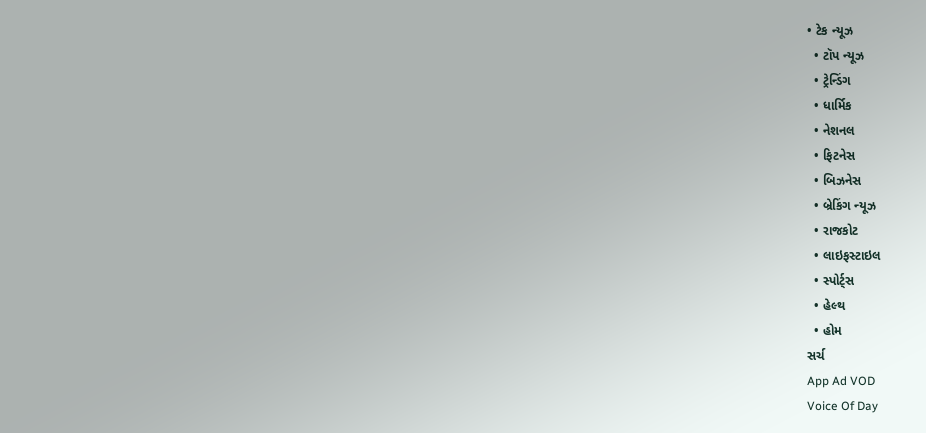• ટેક ન્યૂઝ
  • ટૉપ ન્યૂઝ
  • ટ્રેન્ડિંગ
  • ધાર્મિક
  • નેશનલ
  • ફિટનેસ
  • બિઝનેસ
  • બ્રેકિંગ ન્યૂઝ
  • રાજકોટ
  • લાઇફસ્ટાઇલ
  • સ્પોર્ટ્સ
  • હેલ્થ
  • હોમ
સર્ચ
App Ad VOD
Voice Of Day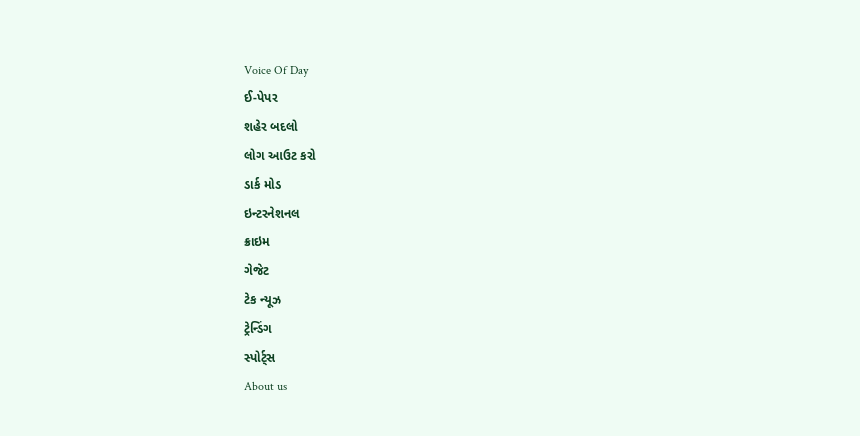Voice Of Day
ઈ-પેપર
શહેર બદલો
લોગ આઉટ કરો
ડાર્ક મોડ
ઇન્ટરનેશનલ
ક્રાઇમ
ગેજેટ
ટેક ન્યૂઝ
ટ્રેન્ડિંગ
સ્પોર્ટ્સ
About us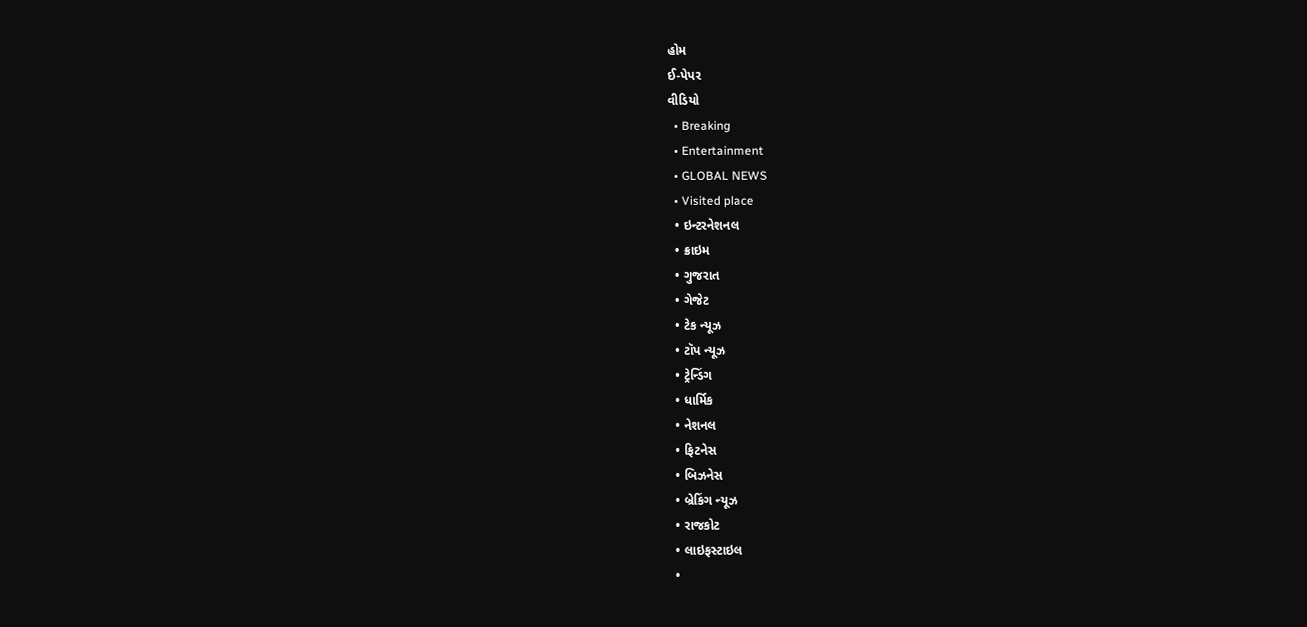હોમ
ઈ-પેપર
વીડિયો
  • Breaking
  • Entertainment
  • GLOBAL NEWS
  • Visited place
  • ઇન્ટરનેશનલ
  • ક્રાઇમ
  • ગુજરાત
  • ગેજેટ
  • ટેક ન્યૂઝ
  • ટૉપ ન્યૂઝ
  • ટ્રેન્ડિંગ
  • ધાર્મિક
  • નેશનલ
  • ફિટનેસ
  • બિઝનેસ
  • બ્રેકિંગ ન્યૂઝ
  • રાજકોટ
  • લાઇફસ્ટાઇલ
  •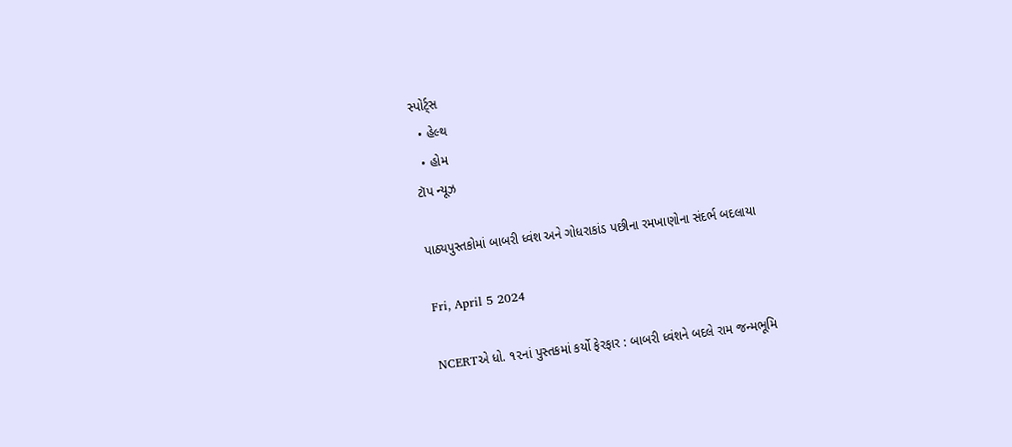સ્પોર્ટ્સ
  • હેલ્થ
  • હોમ
ટૉપ ન્યૂઝ

પાઠ્યપુસ્તકોમાં બાબરી ધ્વંશ અને ગોધરાકાંડ પછીના રમખાણોના સંદર્ભ બદલાયા

Fri, April 5 2024

NCERTએ ધો. ૧૨નાં પુસ્તકમાં કર્યો ફેરફાર : બાબરી ધ્વંશને બદલે રામ જન્મભૂમિ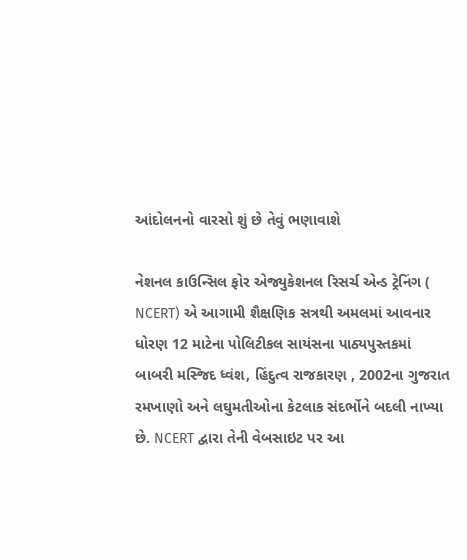આંદોલનનો વારસો શું છે તેવું ભણાવાશે

નેશનલ કાઉન્સિલ ફોર એજ્યુકેશનલ રિસર્ચ એન્ડ ટ્રેનિંગ ( NCERT) એ આગામી શૈક્ષણિક સત્રથી અમલમાં આવનાર ધોરણ 12 માટેના પોલિટીકલ સાયંસના પાઠ્યપુસ્તકમાં બાબરી મસ્જિદ ધ્વંશ, હિંદુત્વ રાજકારણ , 2002ના ગુજરાત રમખાણો અને લઘુમતીઓના કેટલાક સંદર્ભોને બદલી નાખ્યા છે. NCERT દ્વારા તેની વેબસાઇટ પર આ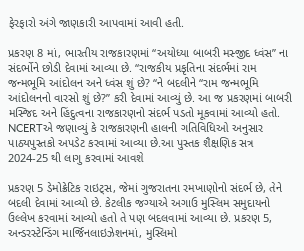ફેરફારો અંગે જાણકારી આપવામાં આવી હતી.

પ્રકરણ 8 માં, ભારતીય રાજકારણમાં “અયોધ્યા બાબરી મસ્જીદ ધ્વંસ” ના સંદર્ભોને છોડી દેવામાં આવ્યા છે. “રાજકીય પ્રકૃતિના સંદર્ભમાં રામ જન્મભૂમિ આંદોલન અને ધ્વંસ શું છે? “ને બદલીને “રામ જન્મભૂમિ આંદોલનનો વારસો શું છે?” કરી દેવામાં આવ્યું છે. આ જ પ્રકરણમાં બાબરી મસ્જિદ અને હિંદુત્વના રાજકારણનો સંદર્ભ પડતો મૂકવામાં આવ્યો હતો. NCERTએ જણાવ્યું કે રાજકારણની હાલની ગતિવિધિઓ અનુસાર પાઠ્યપુસ્તકો અપડેટ કરવામાં આવ્યા છે.આ પુસ્તક શૈક્ષણિક સત્ર 2024-25 થી લાગુ કરવામાં આવશે

પ્રકરણ 5 ડેમોક્રેટિક રાઇટ્સ, જેમાં ગુજરાતના રમખાણોનો સંદર્ભ છે, તેને બદલી દેવામાં આવ્યો છે. કેટલીક જગ્યાએ અગાઉ મુસ્લિમ સમુદાયનો ઉલ્લેખ કરવામાં આવ્યો હતો તે પણ બદલવામાં આવ્યા છે. પ્રકરણ 5, અન્ડરસ્ટેન્ડિંગ માર્જિનલાઇઝેશનમાં, મુસ્લિમો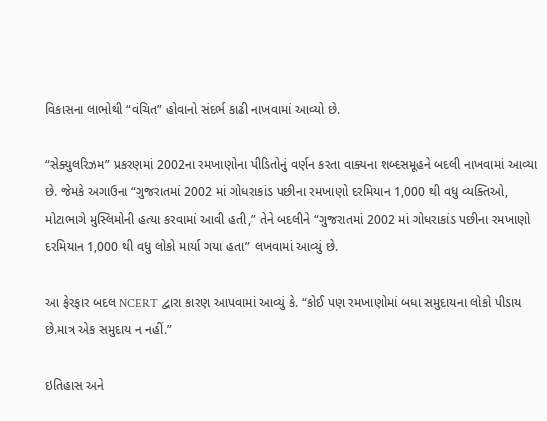વિકાસના લાભોથી “વંચિત” હોવાનો સંદર્ભ કાઢી નાખવામાં આવ્યો છે.

“સેક્યુલરિઝમ” પ્રકરણમાં 2002ના રમખાણોના પીડિતોનું વર્ણન કરતા વાક્યના શબ્દસમૂહને બદલી નાખવામાં આવ્યા છે. જેમકે અગાઉના “ગુજરાતમાં 2002 માં ગોધરાકાંડ પછીના રમખાણો દરમિયાન 1,000 થી વધુ વ્યક્તિઓ, મોટાભાગે મુસ્લિમોની હત્યા કરવામાં આવી હતી,” તેને બદલીને “ગુજરાતમાં 2002 માં ગોધરાકાંડ પછીના રમખાણો દરમિયાન 1,000 થી વધુ લોકો માર્યા ગયા હતા” લખવામાં આવ્યું છે.

આ ફેરફાર બદલ NCERT દ્વારા કારણ આપવામાં આવ્યું કે. “કોઈ પણ રમખાણોમાં બધા સમુદાયના લોકો પીડાય છે.માત્ર એક સમુદાય ન નહીં.”

ઇતિહાસ અને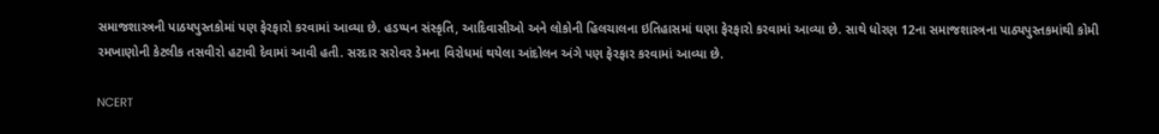સમાજશાસ્ત્રની પાઠયપુસ્તકોમાં પણ ફેરફારો કરવામાં આવ્યા છે. હડપ્પન સંસ્કૃતિ, આદિવાસીઓ અને લોકોની હિલચાલના ઇતિહાસમાં ઘણા ફેરફારો કરવામાં આવ્યા છે. સાથે ધોરણ 12ના સમાજશાસ્ત્રના પાઠ્યપુસ્તકમાંથી કોમી રમખાણોની કેટલીક તસવીરો હટાવી દેવામાં આવી હતી. સરદાર સરોવર ડેમના વિરોધમાં થયેલા આંદોલન અંગે પણ ફેરફાર કરવામાં આવ્યા છે.

NCERT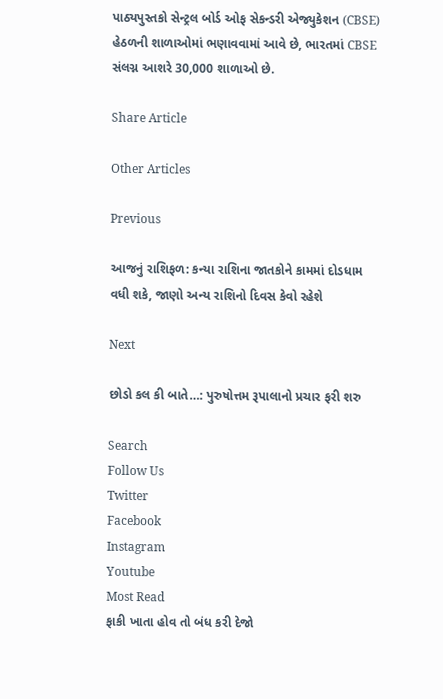પાઠ્યપુસ્તકો સેન્ટ્રલ બોર્ડ ઓફ સેકન્ડરી એજ્યુકેશન (CBSE) હેઠળની શાળાઓમાં ભણાવવામાં આવે છે, ભારતમાં CBSE સંલગ્ન આશરે 30,000 શાળાઓ છે.

Share Article

Other Articles

Previous

આજનું રાશિફળ: કન્યા રાશિના જાતકોને કામમાં દોડધામ વધી શકે, જાણો અન્ય રાશિનો દિવસ કેવો રહેશે

Next

છોડો કલ કી બાતે…: પુરુષોત્તમ રૂપાલાનો પ્રચાર ફરી શરુ

Search
Follow Us
Twitter
Facebook
Instagram
Youtube
Most Read
ફાકી ખાતા હોવ તો બંધ કરી દેજો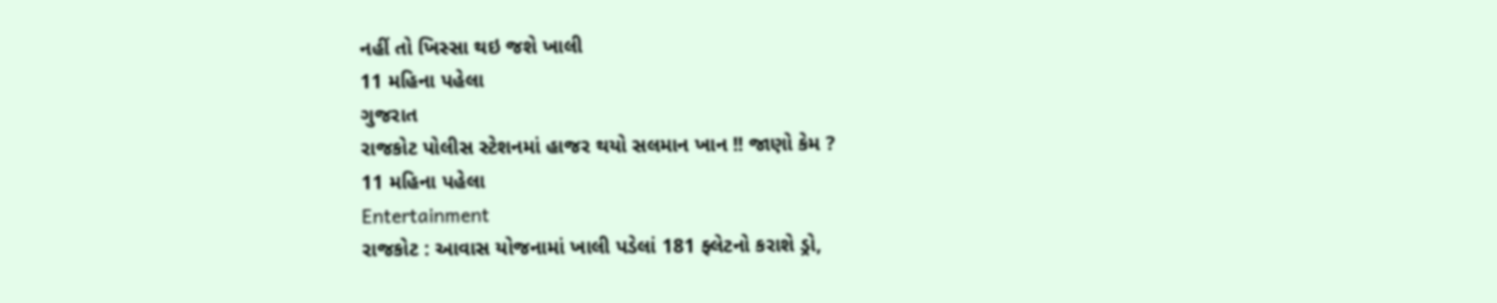નહીં તો ખિસ્સા થઇ જશે ખાલી
11 મહિના પહેલા
ગુજરાત
રાજકોટ પોલીસ સ્ટેશનમાં હાજર થયો સલમાન ખાન !! જાણો કેમ ?
11 મહિના પહેલા
Entertainment
રાજકોટ : આવાસ યોજનામાં ખાલી પડેલાં 181 ફ્લેટનો કરાશે ડ્રો,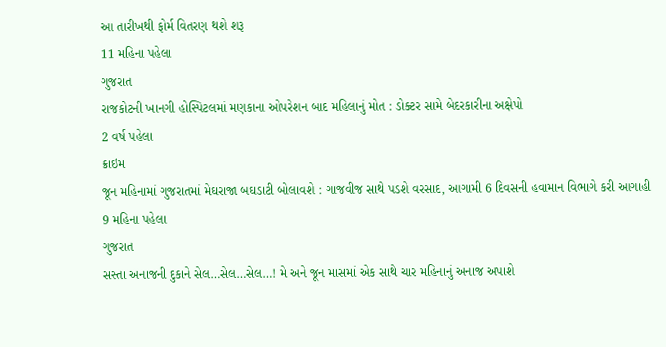આ તારીખથી ફોર્મ વિતરણ થશે શરૂ
11 મહિના પહેલા
ગુજરાત
રાજકોટની ખાનગી હોસ્પિટલમાં મણકાના ઓપરેશન બાદ મહિલાનું મોત : ડોક્ટર સામે બેદરકારીના અક્ષેપો
2 વર્ષ પહેલા
ક્રાઇમ
જૂન મહિનામાં ગુજરાતમાં મેઘરાજા બઘડાટી બોલાવશે : ગાજવીજ સાથે પડશે વરસાદ, આગામી 6 દિવસની હવામાન વિભાગે કરી આગાહી
9 મહિના પહેલા
ગુજરાત
સસ્તા અનાજની દુકાને સેલ…સેલ…સેલ…! મે અને જૂન માસમાં એક સાથે ચાર મહિનાનું અનાજ અપાશે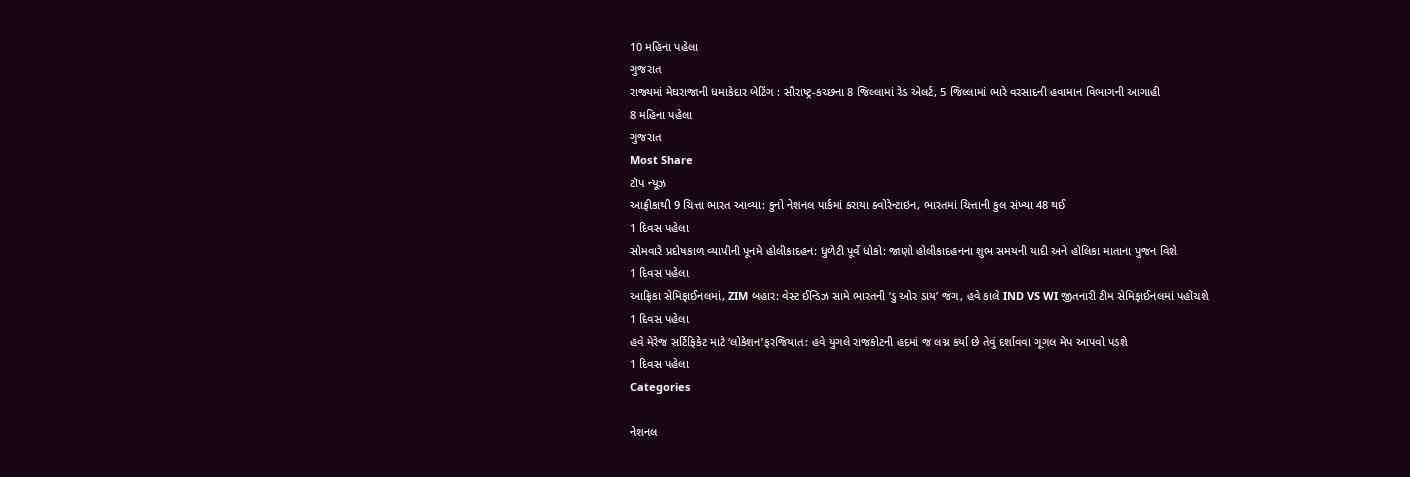10 મહિના પહેલા
ગુજરાત
રાજ્યમાં મેઘરાજાની ધમાકેદાર બેટિંગ : સૌરાષ્ટ્ર-કચ્છના 8 જિલ્લામાં રેડ એલર્ટ, 5 જિલ્લામાં ભારે વરસાદની હવામાન વિભાગની આગાહી
8 મહિના પહેલા
ગુજરાત
Most Share
ટૉપ ન્યૂઝ
આફ્રીકાથી 9 ચિત્તા ભારત આવ્યા: કુનો નેશનલ પાર્કમાં કરાયા ક્વોરેન્ટાઇન, ભારતમાં ચિત્તાની કુલ સંખ્યા 48 થઈ
1 દિવસ પહેલા
સોમવારે પ્રદોષકાળ વ્યાપીની પૂનમે હોલીકાદહન: ધુળેટી પૂર્વે ધોકો: જાણો હોલીકાદહનના શુભ સમયની યાદી અને હોલિકા માતાના પુજન વિશે
1 દિવસ પહેલા
આફ્રિકા સેમિફાઈનલમાં, ZIM બહાર: વેસ્ટ ઈન્ડિઝ સામે ભારતની ‘ડુ ઓર ડાય’ જંગ, હવે કાલે IND VS WI જીતનારી ટીમ સેમિફાઈનલમાં પહોંચશે
1 દિવસ પહેલા
હવે મેરેજ સર્ટિફિકેટ માટે ‘લોકેશન’ફરજિયાત: હવે યુગલે રાજકોટની હદમાં જ લગ્ન કર્યા છે તેવું દર્શાવવા ગૂગલ મેપ આપવો પડશે
1 દિવસ પહેલા
Categories

નેશનલ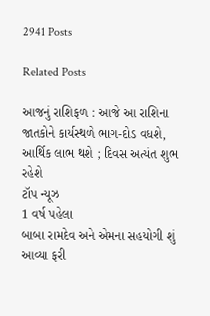2941 Posts

Related Posts

આજનું રાશિફળ : આજે આ રાશિના જાતકોને કાર્યસ્થળે ભાગ-દોડ વધશે, આર્થિક લાભ થશે ; દિવસ અત્યંત શુભ રહેશે
ટૉપ ન્યૂઝ
1 વર્ષ પહેલા
બાબા રામદેવ અને એમના સહયોગી શું આવ્યા ફરી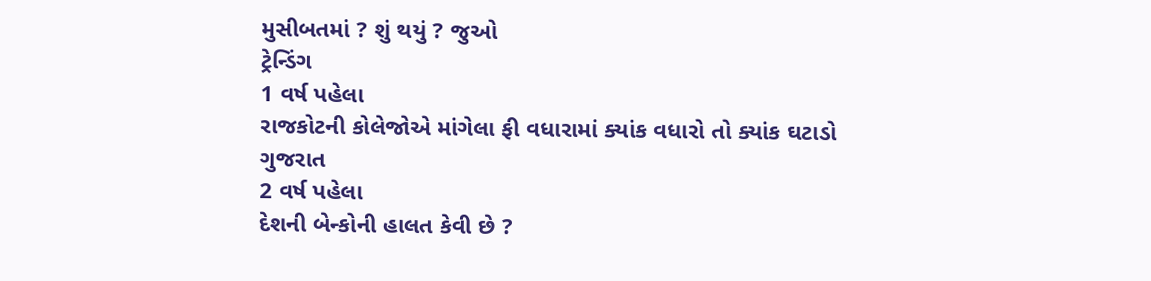મુસીબતમાં ? શું થયું ? જુઓ
ટ્રેન્ડિંગ
1 વર્ષ પહેલા
રાજકોટની કોલેજોએ માંગેલા ફી વધારામાં ક્યાંક વધારો તો ક્યાંક ઘટાડો
ગુજરાત
2 વર્ષ પહેલા
દેશની બેન્કોની હાલત કેવી છે ?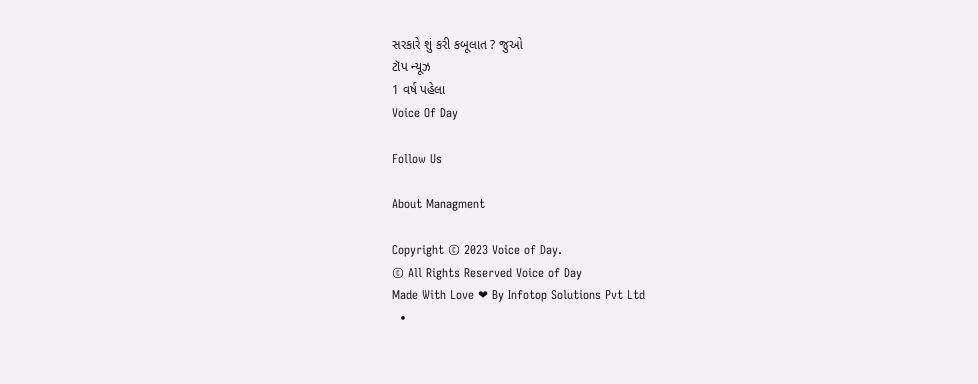સરકારે શું કરી કબૂલાત ? જુઓ
ટૉપ ન્યૂઝ
1 વર્ષ પહેલા
Voice Of Day

Follow Us

About Managment

Copyright © 2023 Voice of Day.
© All Rights Reserved Voice of Day
Made With Love ❤ By Infotop Solutions Pvt Ltd
  •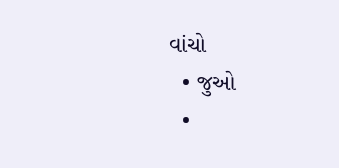વાંચો
  • જુઓ
  •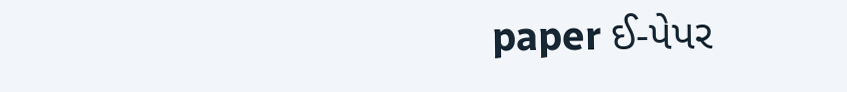paper ઈ-પેપર